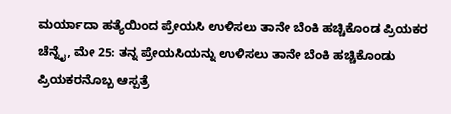ಮರ್ಯಾದಾ ಹತ್ಯೆಯಿಂದ ಪ್ರೇಯಸಿ ಉಳಿಸಲು ತಾನೇ ಬೆಂಕಿ ಹಚ್ಚಿಕೊಂಡ ಪ್ರಿಯಕರ
ಚೆನ್ನೈ, ಮೇ 25: ತನ್ನ ಪ್ರೇಯಸಿಯನ್ನು ಉಳಿಸಲು ತಾನೇ ಬೆಂಕಿ ಹಚ್ಚಿಕೊಂಡು ಪ್ರಿಯಕರನೊಬ್ಬ ಆಸ್ಪತ್ರೆ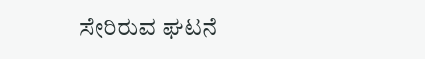ಸೇರಿರುವ ಘಟನೆ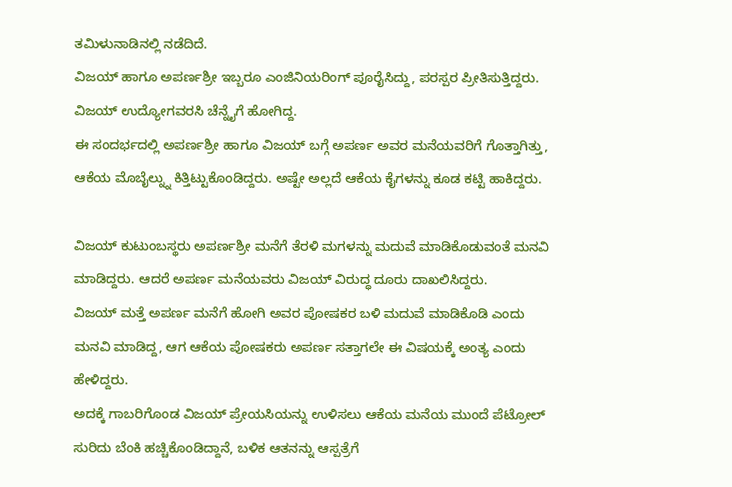ತಮಿಳುನಾಡಿನಲ್ಲಿ ನಡೆದಿದೆ.
ವಿಜಯ್ ಹಾಗೂ ಅಪರ್ಣಶ್ರೀ ಇಬ್ಬರೂ ಎಂಜಿನಿಯರಿಂಗ್ ಪೂರೈಸಿದ್ದು, ಪರಸ್ಪರ ಪ್ರೀತಿಸುತ್ತಿದ್ದರು. ವಿಜಯ್ ಉದ್ಯೋಗವರಸಿ ಚೆನ್ನೈಗೆ ಹೋಗಿದ್ದ.
ಈ ಸಂದರ್ಭದಲ್ಲಿ ಅಪರ್ಣಶ್ರೀ ಹಾಗೂ ವಿಜಯ್ ಬಗ್ಗೆ ಅಪರ್ಣ ಅವರ ಮನೆಯವರಿಗೆ ಗೊತ್ತಾಗಿತ್ತು, ಆಕೆಯ ಮೊಬೈಲ್ನ್ನು ಕಿತ್ತಿಟ್ಟುಕೊಂಡಿದ್ದರು. ಅಷ್ಟೇ ಅಲ್ಲದೆ ಆಕೆಯ ಕೈಗಳನ್ನು ಕೂಡ ಕಟ್ಟಿ ಹಾಕಿದ್ದರು.

ವಿಜಯ್ ಕುಟುಂಬಸ್ಥರು ಅಪರ್ಣಶ್ರೀ ಮನೆಗೆ ತೆರಳಿ ಮಗಳನ್ನು ಮದುವೆ ಮಾಡಿಕೊಡುವಂತೆ ಮನವಿ ಮಾಡಿದ್ದರು. ಆದರೆ ಅಪರ್ಣ ಮನೆಯವರು ವಿಜಯ್ ವಿರುದ್ಧ ದೂರು ದಾಖಲಿಸಿದ್ದರು.
ವಿಜಯ್ ಮತ್ತೆ ಅಪರ್ಣ ಮನೆಗೆ ಹೋಗಿ ಅವರ ಪೋಷಕರ ಬಳಿ ಮದುವೆ ಮಾಡಿಕೊಡಿ ಎಂದು ಮನವಿ ಮಾಡಿದ್ದ, ಆಗ ಆಕೆಯ ಪೋಷಕರು ಅಪರ್ಣ ಸತ್ತಾಗಲೇ ಈ ವಿಷಯಕ್ಕೆ ಅಂತ್ಯ ಎಂದು ಹೇಳಿದ್ದರು.
ಅದಕ್ಕೆ ಗಾಬರಿಗೊಂಡ ವಿಜಯ್ ಪ್ರೇಯಸಿಯನ್ನು ಉಳಿಸಲು ಆಕೆಯ ಮನೆಯ ಮುಂದೆ ಪೆಟ್ರೋಲ್ ಸುರಿದು ಬೆಂಕಿ ಹಚ್ಚಿಕೊಂಡಿದ್ದಾನೆ, ಬಳಿಕ ಆತನನ್ನು ಆಸ್ಪತ್ರೆಗೆ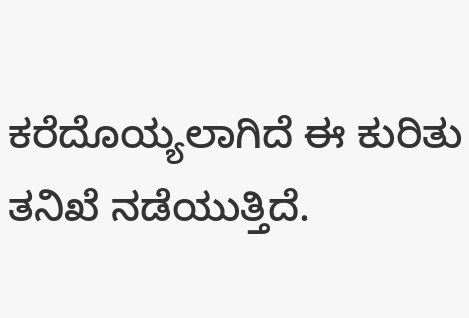ಕರೆದೊಯ್ಯಲಾಗಿದೆ ಈ ಕುರಿತು ತನಿಖೆ ನಡೆಯುತ್ತಿದೆ.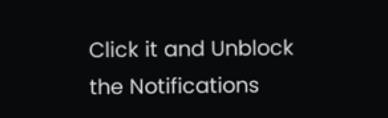Click it and Unblock the Notifications